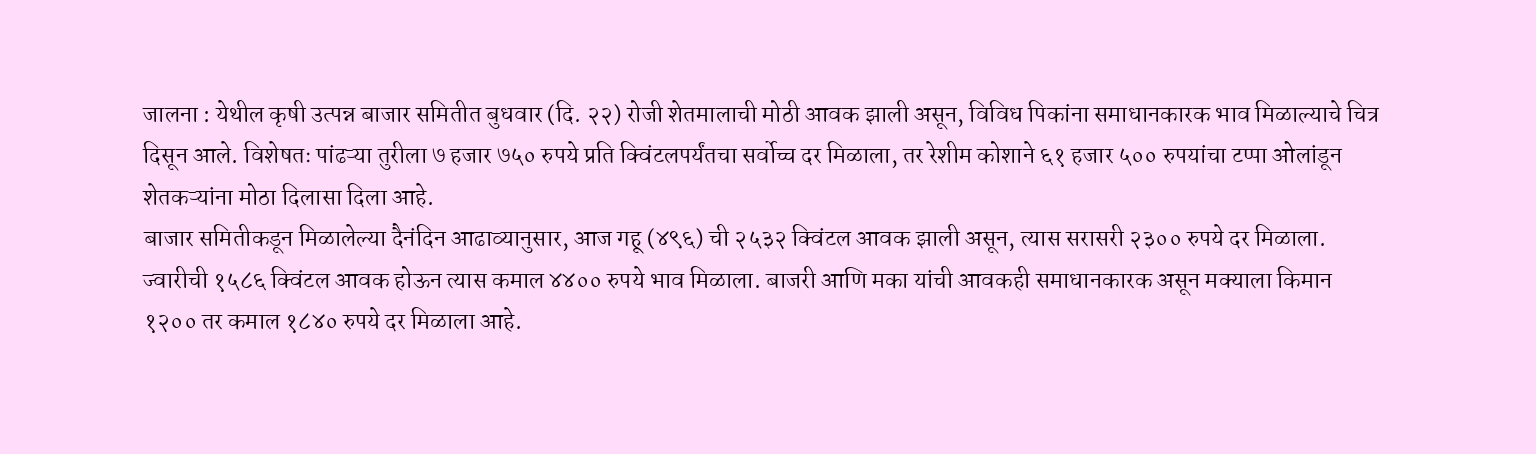जालना : येथील कृषी उत्पन्न बाजार समितीत बुधवार (दि. २२) रोजी शेतमालाची मोठी आवक झाली असून, विविध पिकांना समाधानकारक भाव मिळाल्याचे चित्र दिसून आले. विशेषतः पांढऱ्या तुरीला ७ हजार ७५० रुपये प्रति क्विंटलपर्यंतचा सर्वोच्च दर मिळाला, तर रेशीम कोशाने ६१ हजार ५०० रुपयांचा टप्पा ओलांडून शेतकऱ्यांना मोठा दिलासा दिला आहे.
बाजार समितीकडून मिळालेल्या दैनंदिन आढाव्यानुसार, आज गहू (४९६) ची २५३२ क्विंटल आवक झाली असून, त्यास सरासरी २३०० रुपये दर मिळाला. ज्वारीची १५८६ क्विंटल आवक होऊन त्यास कमाल ४४०० रुपये भाव मिळाला. बाजरी आणि मका यांची आवकही समाधानकारक असून मक्याला किमान १२०० तर कमाल १८४० रुपये दर मिळाला आहे.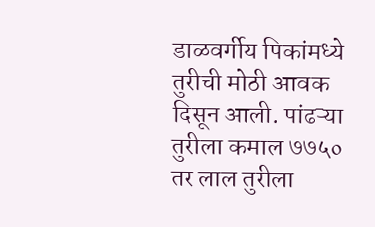डाळवर्गीय पिकांमध्ये तुरीची मोठी आवक दिसून आली. पांढऱ्या तुरीला कमाल ७७५० तर लाल तुरीला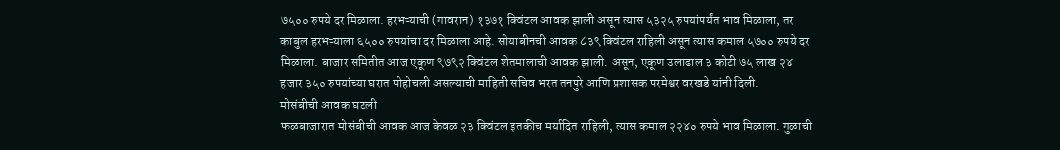७५०० रुपये दर मिळाला. हरभऱ्याची (गावरान) १३७१ क्विंटल आवक झाली असून त्यास ५३२५ रुपयांपर्यंत भाव मिळाला, तर काबुल हरभऱ्याला ६५०० रुपयांचा दर मिळाला आहे. सोयाबीनची आवक ८३९ क्विंटल राहिली असून त्यास कमाल ५७०० रुपये दर मिळाला. बाजार समितीत आज एकूण ९७९२ क्विंटल शेतमालाची आवक झाली. असून, एकूण उलाढाल ३ कोटी ७५ लाख २४ हजार ३५० रुपयांच्या घरात पोहोचली असल्याची माहिती सचिव भरत तनपुरे आणि प्रशासक परमेश्वर वरखडे यांनी दिली.
मोसंबीची आवक घटली
फळबाजारात मोसंबीची आवक आज केवळ २३ क्विंटल इतकीच मर्यादित राहिली, त्यास कमाल २२४० रुपये भाव मिळाला. गुळाची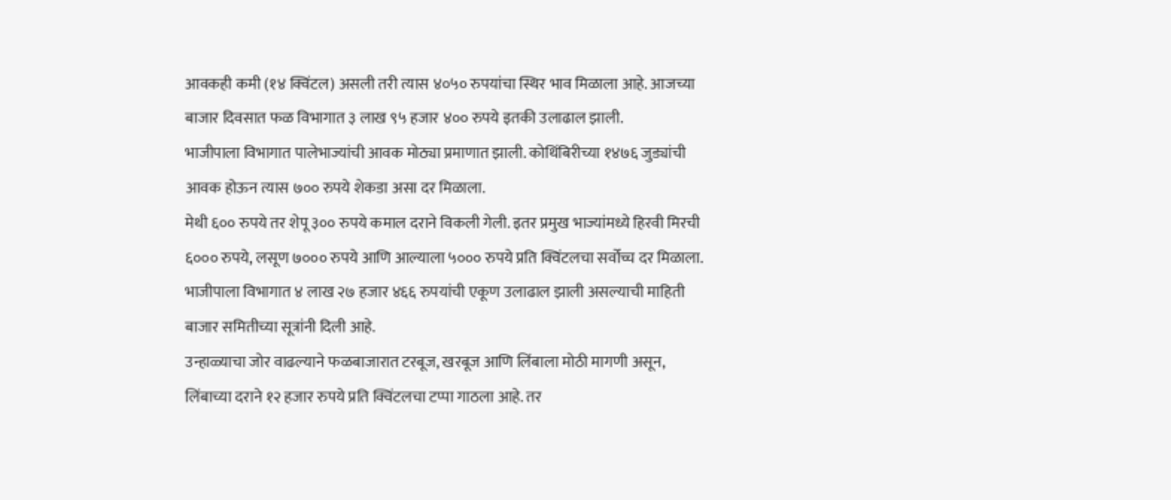आवकही कमी (१४ क्विंटल) असली तरी त्यास ४०५० रुपयांचा स्थिर भाव मिळाला आहे. आजच्या बाजार दिवसात फळ विभागात ३ लाख ९५ हजार ४०० रुपये इतकी उलाढाल झाली.
भाजीपाला विभागात पालेभाज्यांची आवक मोठ्या प्रमाणात झाली. कोथिंबिरीच्या १४७६ जुड्यांची आवक होऊन त्यास ७०० रुपये शेकडा असा दर मिळाला.
मेथी ६०० रुपये तर शेपू ३०० रुपये कमाल दराने विकली गेली. इतर प्रमुख भाज्यांमध्ये हिरवी मिरची ६००० रुपये, लसूण ७००० रुपये आणि आल्याला ५००० रुपये प्रति क्विंटलचा सर्वोच्च दर मिळाला.
भाजीपाला विभागात ४ लाख २७ हजार ४६६ रुपयांची एकूण उलाढाल झाली असल्याची माहिती बाजार समितीच्या सूत्रांनी दिली आहे.
उन्हाळ्याचा जोर वाढल्याने फळबाजारात टरबूज, खरबूज आणि लिंबाला मोठी मागणी असून, लिंबाच्या दराने १२ हजार रुपये प्रति क्विंटलचा टप्पा गाठला आहे. तर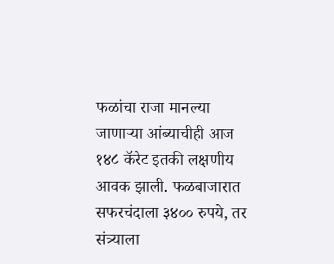फळांचा राजा मानल्या जाणाऱ्या आंब्याचीही आज १४८ कॅरेट इतकी लक्षणीय आवक झाली. फळबाजारात सफरचंदाला ३४०० रुपये, तर संत्र्याला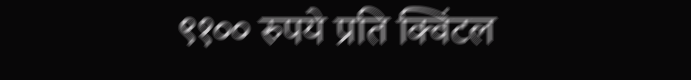९१०० रुपये प्रति क्विंटल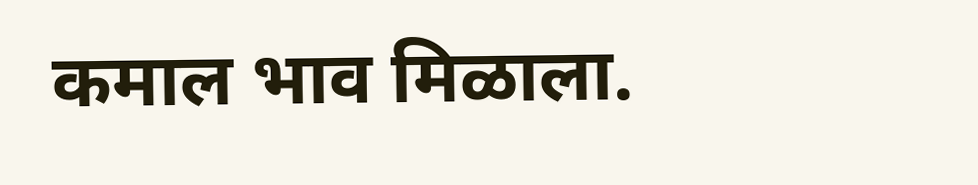कमाल भाव मिळाला.